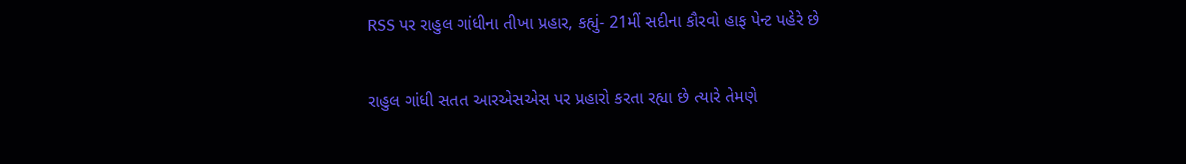RSS પર રાહુલ ગાંધીના તીખા પ્રહાર, કહ્યું- 21મીં સદીના કૌરવો હાફ પેન્ટ પહેરે છે

રાહુલ ગાંધી સતત આરએસએસ પર પ્રહારો કરતા રહ્યા છે ત્યારે તેમણે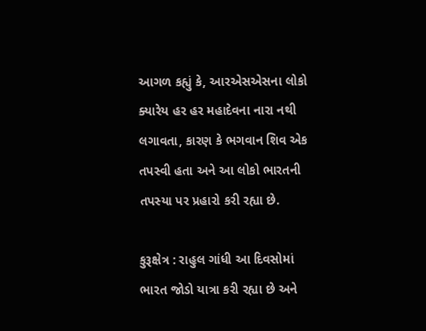આગળ કહ્યું કે, આરએસએસના લોકો ક્યારેય હર હર મહાદેવના નારા નથી લગાવતા, કારણ કે ભગવાન શિવ એક તપસ્વી હતા અને આ લોકો ભારતની તપસ્યા પર પ્રહારો કરી રહ્યા છે.

કુરૂક્ષેત્ર : રાહુલ ગાંધી આ દિવસોમાં ભારત જોડો યાત્રા કરી રહ્યા છે અને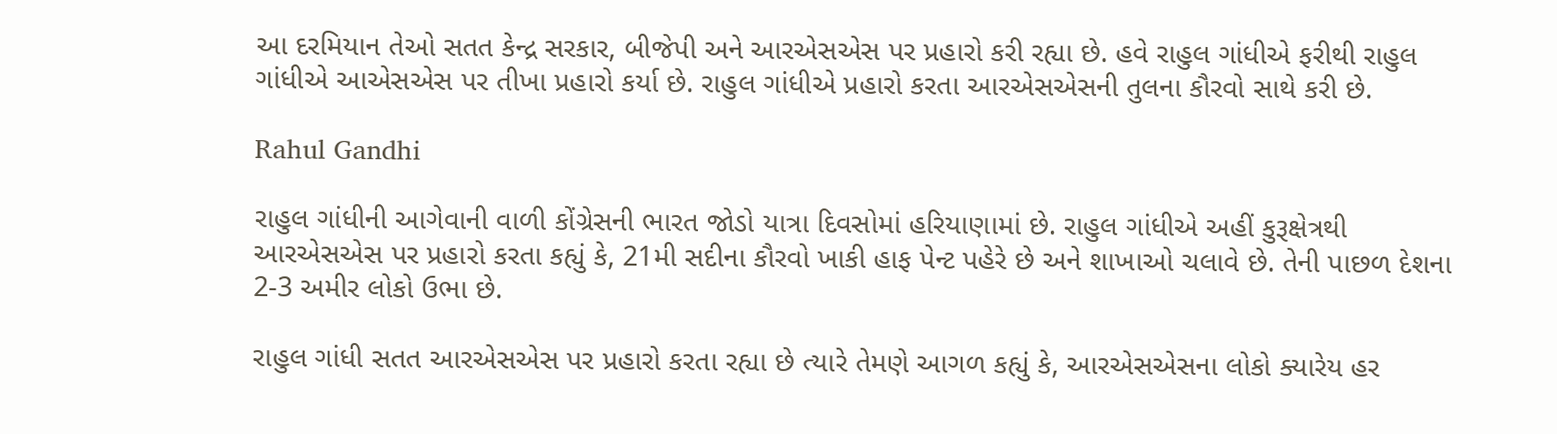આ દરમિયાન તેઓ સતત કેન્દ્ર સરકાર, બીજેપી અને આરએસએસ પર પ્રહારો કરી રહ્યા છે. હવે રાહુલ ગાંધીએ ફરીથી રાહુલ ગાંધીએ આએસએસ પર તીખા પ્રહારો કર્યા છે. રાહુલ ગાંધીએ પ્રહારો કરતા આરએસએસની તુલના કૌરવો સાથે કરી છે.

Rahul Gandhi

રાહુલ ગાંધીની આગેવાની વાળી કોંગ્રેસની ભારત જોડો યાત્રા દિવસોમાં હરિયાણામાં છે. રાહુલ ગાંધીએ અહીં કુરૂક્ષેત્રથી આરએસએસ પર પ્રહારો કરતા કહ્યું કે, 21મી સદીના કૌરવો ખાકી હાફ પેન્ટ પહેરે છે અને શાખાઓ ચલાવે છે. તેની પાછળ દેશના 2-3 અમીર લોકો ઉભા છે.

રાહુલ ગાંધી સતત આરએસએસ પર પ્રહારો કરતા રહ્યા છે ત્યારે તેમણે આગળ કહ્યું કે, આરએસએસના લોકો ક્યારેય હર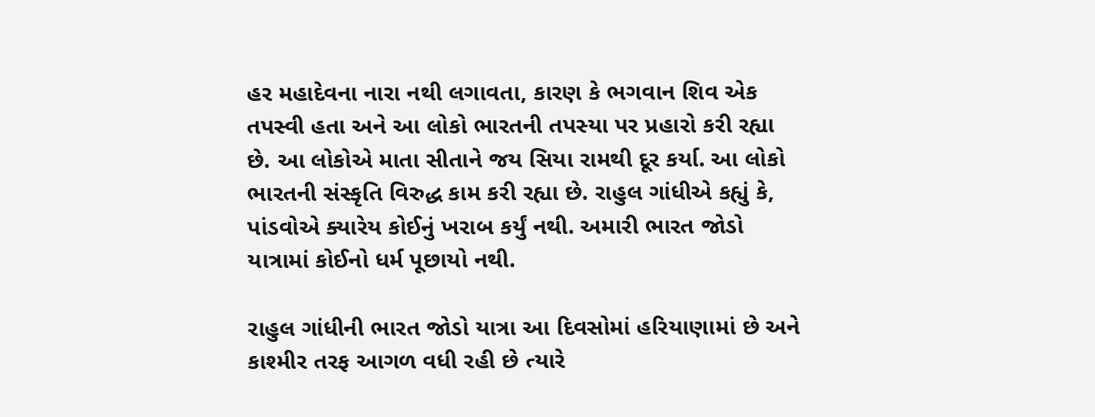હર મહાદેવના નારા નથી લગાવતા, કારણ કે ભગવાન શિવ એક તપસ્વી હતા અને આ લોકો ભારતની તપસ્યા પર પ્રહારો કરી રહ્યા છે. આ લોકોએ માતા સીતાને જય સિયા રામથી દૂર કર્યા. આ લોકો ભારતની સંસ્કૃતિ વિરુદ્ધ કામ કરી રહ્યા છે. રાહુલ ગાંધીએ કહ્યું કે, પાંડવોએ ક્યારેય કોઈનું ખરાબ કર્યું નથી. અમારી ભારત જોડો યાત્રામાં કોઈનો ધર્મ પૂછાયો નથી.

રાહુલ ગાંધીની ભારત જોડો યાત્રા આ દિવસોમાં હરિયાણામાં છે અને કાશ્મીર તરફ આગળ વધી રહી છે ત્યારે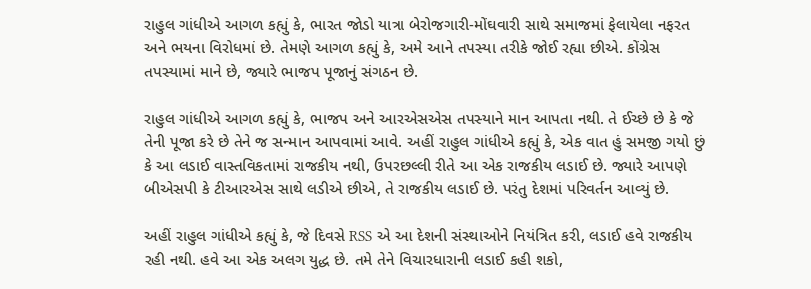રાહુલ ગાંધીએ આગળ કહ્યું કે, ભારત જોડો યાત્રા બેરોજગારી-મોંઘવારી સાથે સમાજમાં ફેલાયેલા નફરત અને ભયના વિરોધમાં છે. તેમણે આગળ કહ્યું કે, અમે આને તપસ્યા તરીકે જોઈ રહ્યા છીએ. કોંગ્રેસ તપસ્યામાં માને છે, જ્યારે ભાજપ પૂજાનું સંગઠન છે.

રાહુલ ગાંધીએ આગળ કહ્યું કે, ભાજપ અને આરએસએસ તપસ્યાને માન આપતા નથી. તે ઈચ્છે છે કે જે તેની પૂજા કરે છે તેને જ સન્માન આપવામાં આવે. અહીં રાહુલ ગાંધીએ કહ્યું કે, એક વાત હું સમજી ગયો છું કે આ લડાઈ વાસ્તવિકતામાં રાજકીય નથી, ઉપરછલ્લી રીતે આ એક રાજકીય લડાઈ છે. જ્યારે આપણે બીએસપી કે ટીઆરએસ સાથે લડીએ છીએ, તે રાજકીય લડાઈ છે. પરંતુ દેશમાં પરિવર્તન આવ્યું છે.

અહીં રાહુલ ગાંધીએ કહ્યું કે, જે દિવસે RSS એ આ દેશની સંસ્થાઓને નિયંત્રિત કરી, લડાઈ હવે રાજકીય રહી નથી. હવે આ એક અલગ યુદ્ધ છે. તમે તેને વિચારધારાની લડાઈ કહી શકો,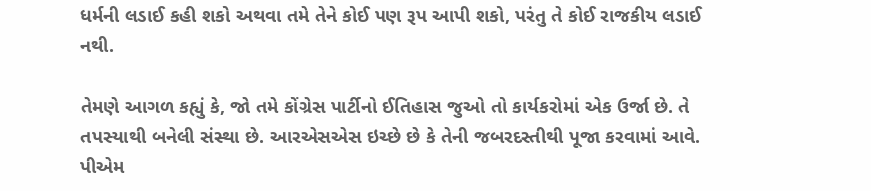ધર્મની લડાઈ કહી શકો અથવા તમે તેને કોઈ પણ રૂપ આપી શકો, પરંતુ તે કોઈ રાજકીય લડાઈ નથી.

તેમણે આગળ કહ્યું કે, જો તમે કોંગ્રેસ પાર્ટીનો ઈતિહાસ જુઓ તો કાર્યકરોમાં એક ઉર્જા છે. તે તપસ્યાથી બનેલી સંસ્થા છે. આરએસએસ ઇચ્છે છે કે તેની જબરદસ્તીથી પૂજા કરવામાં આવે. પીએમ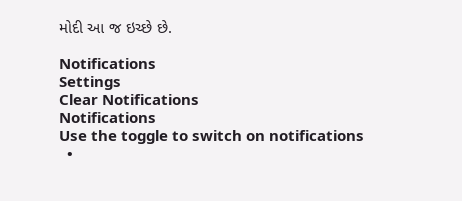મોદી આ જ ઇચ્છે છે.

Notifications
Settings
Clear Notifications
Notifications
Use the toggle to switch on notifications
  •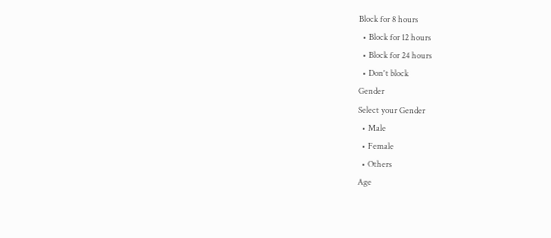Block for 8 hours
  • Block for 12 hours
  • Block for 24 hours
  • Don't block
Gender
Select your Gender
  • Male
  • Female
  • Others
Age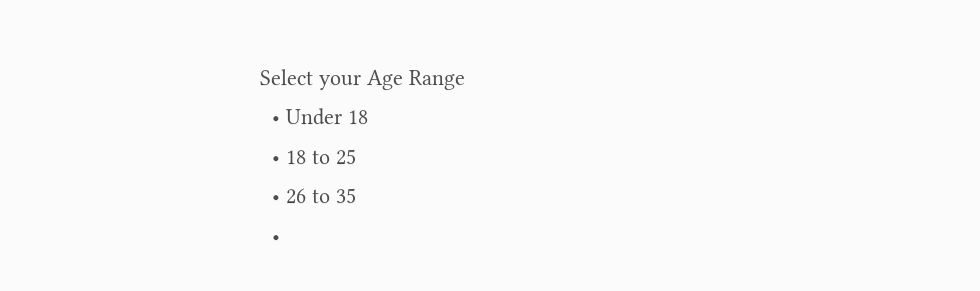Select your Age Range
  • Under 18
  • 18 to 25
  • 26 to 35
  •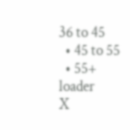36 to 45
  • 45 to 55
  • 55+
loader
X